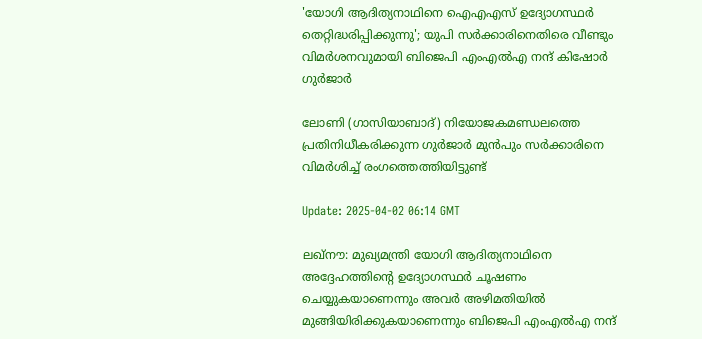'യോഗി ആദിത്യനാഥിനെ ഐഎഎസ് ഉദ്യോഗസ്ഥർ തെറ്റിദ്ധരിപ്പിക്കുന്നു'; യുപി സര്‍ക്കാരിനെതിരെ വീണ്ടും വിമര്‍ശനവുമായി ബിജെപി എംഎൽഎ നന്ദ് കിഷോർ ഗുർജാർ

ലോണി (ഗാസിയാബാദ്) നിയോജകമണ്ഡലത്തെ പ്രതിനിധീകരിക്കുന്ന ഗുർജാർ മുൻപും സര്‍ക്കാരിനെ വിമര്‍ശിച്ച് രംഗത്തെത്തിയിട്ടുണ്ട്

Update: 2025-04-02 06:14 GMT

ലഖ്നൗ: മുഖ്യമന്ത്രി യോഗി ആദിത്യനാഥിനെ അദ്ദേഹത്തിന്‍റെ ഉദ്യോഗസ്ഥർ ചൂഷണം ചെയ്യുകയാണെന്നും അവർ അഴിമതിയിൽ മുങ്ങിയിരിക്കുകയാണെന്നും ബിജെപി എംഎൽഎ നന്ദ്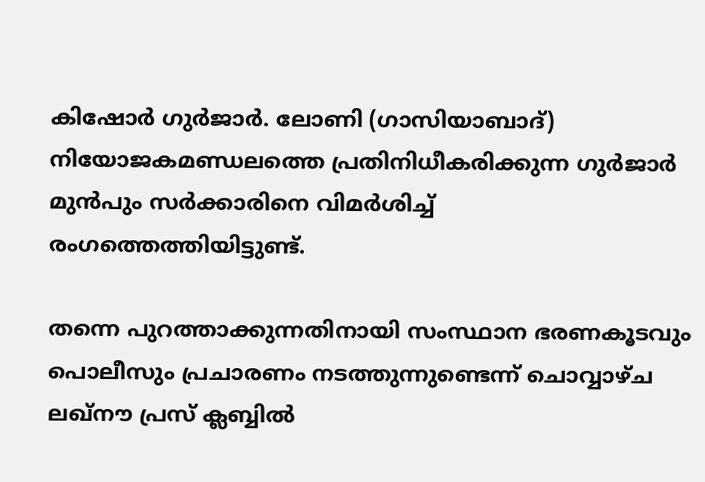കിഷോർ ഗുർജാർ. ലോണി (ഗാസിയാബാദ്) നിയോജകമണ്ഡലത്തെ പ്രതിനിധീകരിക്കുന്ന ഗുർജാർ മുൻപും സര്‍ക്കാരിനെ വിമര്‍ശിച്ച് രംഗത്തെത്തിയിട്ടുണ്ട്.

തന്നെ പുറത്താക്കുന്നതിനായി സംസ്ഥാന ഭരണകൂടവും പൊലീസും പ്രചാരണം നടത്തുന്നുണ്ടെന്ന് ചൊവ്വാഴ്ച ലഖ്‌നൗ പ്രസ് ക്ലബ്ബിൽ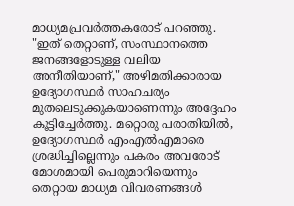മാധ്യമപ്രവര്‍ത്തകരോട് പറഞ്ഞു. "ഇത് തെറ്റാണ്, സംസ്ഥാനത്തെ ജനങ്ങളോടുള്ള വലിയ അനീതിയാണ്," അഴിമതിക്കാരായ ഉദ്യോഗസ്ഥർ സാഹചര്യം മുതലെടുക്കുകയാണെന്നും അദ്ദേഹം കൂട്ടിച്ചേർത്തു. മറ്റൊരു പരാതിയിൽ, ഉദ്യോഗസ്ഥർ എംഎൽഎമാരെ ശ്രദ്ധിച്ചില്ലെന്നും പകരം അവരോട് മോശമായി പെരുമാറിയെന്നും തെറ്റായ മാധ്യമ വിവരണങ്ങൾ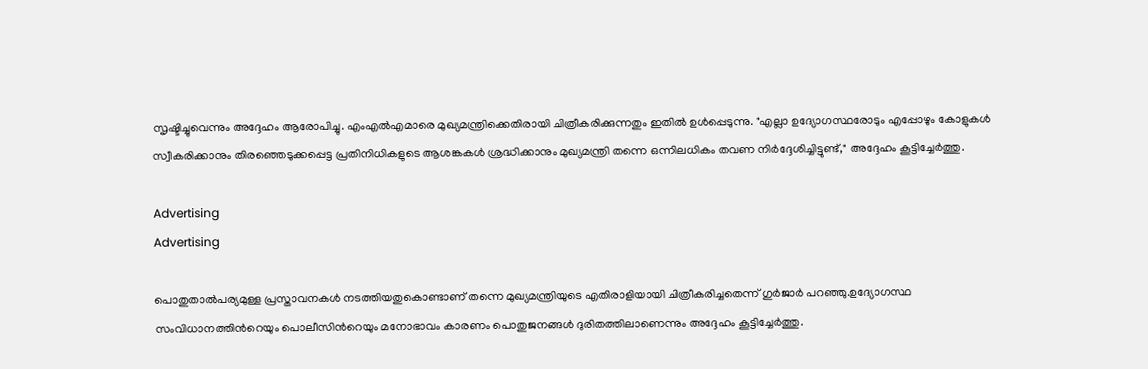സൃഷ്ടിച്ചുവെന്നും അദ്ദേഹം ആരോപിച്ചു. എംഎൽഎമാരെ മുഖ്യമന്ത്രിക്കെതിരായി ചിത്രീകരിക്കുന്നതും ഇതിൽ ഉൾപ്പെടുന്നു. "എല്ലാ ഉദ്യോഗസ്ഥരോടും എപ്പോഴും കോളുകൾ സ്വീകരിക്കാനും തിരഞ്ഞെടുക്കപ്പെട്ട പ്രതിനിധികളുടെ ആശങ്കകൾ ശ്രദ്ധിക്കാനും മുഖ്യമന്ത്രി തന്നെ ഒന്നിലധികം തവണ നിർദ്ദേശിച്ചിട്ടുണ്ട്," അദ്ദേഹം കൂട്ടിച്ചേര്‍ത്തു.

Advertising
Advertising

പൊതുതാൽപര്യമുള്ള പ്രസ്താവനകൾ നടത്തിയതുകൊണ്ടാണ് തന്നെ മുഖ്യമന്ത്രിയുടെ എതിരാളിയായി ചിത്രീകരിച്ചതെന്ന് ഗുർജാർ പറഞ്ഞു.ഉദ്യോഗസ്ഥ സംവിധാനത്തിന്‍റെയും പൊലീസിന്‍റെയും മനോഭാവം കാരണം പൊതുജനങ്ങൾ ദുരിതത്തിലാണെന്നും അദ്ദേഹം കൂട്ടിച്ചേർത്തു.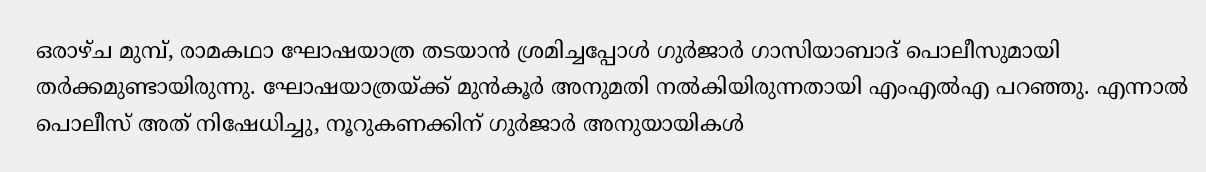ഒരാഴ്ച മുമ്പ്, രാമകഥാ ഘോഷയാത്ര തടയാൻ ശ്രമിച്ചപ്പോൾ ഗുർജാർ ഗാസിയാബാദ് പൊലീസുമായി തര്‍ക്കമുണ്ടായിരുന്നു. ഘോഷയാത്രയ്ക്ക് മുൻകൂർ അനുമതി നൽകിയിരുന്നതായി എംഎൽഎ പറഞ്ഞു. എന്നാൽ പൊലീസ് അത് നിഷേധിച്ചു, നൂറുകണക്കിന് ഗുർജാർ അനുയായികൾ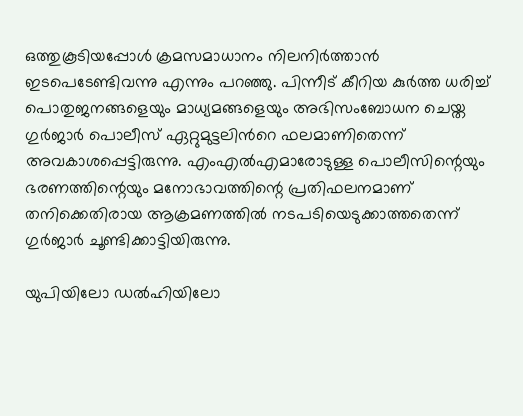ഒത്തുകൂടിയപ്പോൾ ക്രമസമാധാനം നിലനിർത്താൻ ഇടപെടേണ്ടിവന്നു എന്നും പറഞ്ഞു. പിന്നീട് കീറിയ കുർത്ത ധരിച്ച് പൊതുജനങ്ങളെയും മാധ്യമങ്ങളെയും അഭിസംബോധന ചെയ്ത ഗുർജാർ പൊലീസ് ഏറ്റുമുട്ടലിന്‍റെ ഫലമാണിതെന്ന് അവകാശപ്പെട്ടിരുന്നു. എംഎൽഎമാരോടുള്ള പൊലീസിന്റെയും ഭരണത്തിന്റെയും മനോഭാവത്തിന്റെ പ്രതിഫലനമാണ് തനിക്കെതിരായ ആക്രമണത്തിൽ നടപടിയെടുക്കാത്തതെന്ന് ഗുർജാർ ചൂണ്ടിക്കാട്ടിയിരുന്നു.

യുപിയിലോ ഡൽഹിയിലോ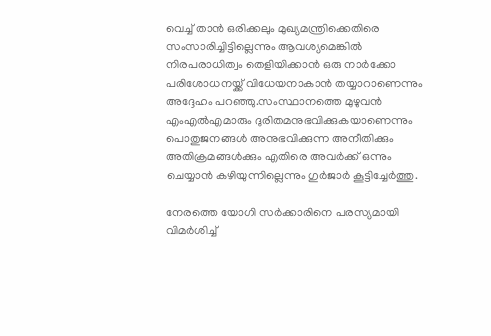വെച്ച് താൻ ഒരിക്കലും മുഖ്യമന്ത്രിക്കെതിരെ സംസാരിച്ചിട്ടില്ലെന്നും ആവശ്യമെങ്കിൽ നിരപരാധിത്വം തെളിയിക്കാൻ ഒരു നാർക്കോ പരിശോധനയ്ക്ക് വിധേയനാകാൻ തയ്യാറാണെന്നും അദ്ദേഹം പറഞ്ഞു.സംസ്ഥാനത്തെ മുഴുവൻ എംഎൽഎമാരും ദുരിതമനുഭവിക്കുകയാണെന്നും പൊതുജനങ്ങൾ അനുഭവിക്കുന്ന അനീതിക്കും അതിക്രമങ്ങൾക്കും എതിരെ അവർക്ക് ഒന്നും ചെയ്യാൻ കഴിയുന്നില്ലെന്നും ഗുര്‍ജാര്‍ കൂട്ടിച്ചേര്‍ത്തു.

നേരത്തെ യോഗി സര്‍ക്കാരിനെ പരസ്യമായി വിമർശിച്ച്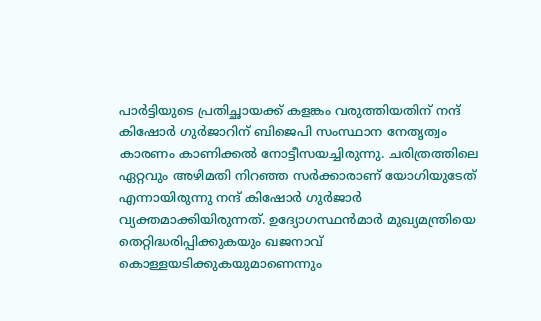പാർട്ടിയുടെ പ്രതിച്ഛായക്ക് കളങ്കം വരുത്തിയതിന് നന്ദ് കിഷോർ ഗുർജാറിന് ബിജെപി സംസ്ഥാന നേതൃത്വം കാരണം കാണിക്കല്‍ നോട്ടീസയച്ചിരുന്നു. ചരിത്രത്തിലെ ഏറ്റവും അഴിമതി നിറഞ്ഞ സർക്കാരാണ് യോഗിയുടേത് എന്നായിരുന്നു നന്ദ് കിഷോർ ഗുർജാര്‍ വ്യക്തമാക്കിയിരുന്നത്. ഉദ്യോഗസ്ഥൻമാർ മുഖ്യമന്ത്രിയെ തെറ്റിദ്ധരിപ്പിക്കുകയും ഖജനാവ് കൊള്ളയടിക്കുകയുമാണെന്നും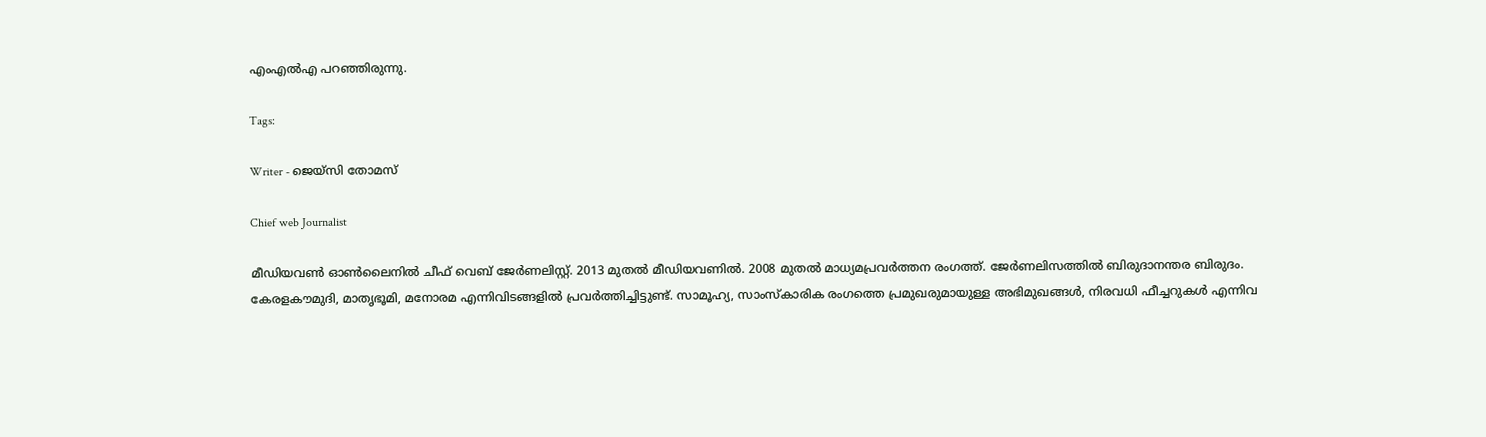എംഎൽഎ പറഞ്ഞിരുന്നു.

Tags:

Writer - ജെയ്സി തോമസ്

Chief web Journalist

മീഡിയവൺ ഓൺലൈനിൽ ചീഫ് വെബ് ജേർണലിസ്റ്റ്. 2013 മുതൽ മീഡിയവണിൽ. 2008 മുതൽ മാധ്യമപ്രവർത്തന രംഗത്ത്. ജേർണലിസത്തിൽ ബിരുദാനന്തര ബിരുദം. കേരളകൗമുദി, മാതൃഭൂമി, മനോരമ എന്നിവിടങ്ങളിൽ പ്രവർത്തിച്ചിട്ടുണ്ട്. സാമൂഹ്യ, സാംസ്‌കാരിക രംഗത്തെ പ്രമുഖരുമായുള്ള അഭിമുഖങ്ങൾ, നിരവധി ഫീച്ചറുകൾ എന്നിവ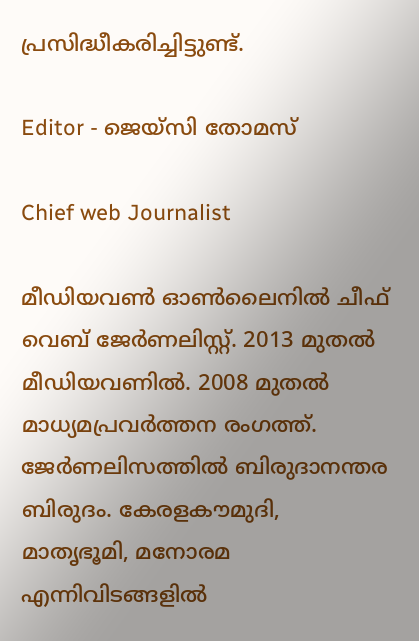പ്രസിദ്ധീകരിച്ചിട്ടുണ്ട്.

Editor - ജെയ്സി തോമസ്

Chief web Journalist

മീഡിയവൺ ഓൺലൈനിൽ ചീഫ് വെബ് ജേർണലിസ്റ്റ്. 2013 മുതൽ മീഡിയവണിൽ. 2008 മുതൽ മാധ്യമപ്രവർത്തന രംഗത്ത്. ജേർണലിസത്തിൽ ബിരുദാനന്തര ബിരുദം. കേരളകൗമുദി, മാതൃഭൂമി, മനോരമ എന്നിവിടങ്ങളിൽ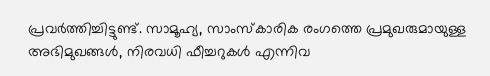പ്രവർത്തിച്ചിട്ടുണ്ട്. സാമൂഹ്യ, സാംസ്‌കാരിക രംഗത്തെ പ്രമുഖരുമായുള്ള അഭിമുഖങ്ങൾ, നിരവധി ഫീച്ചറുകൾ എന്നിവ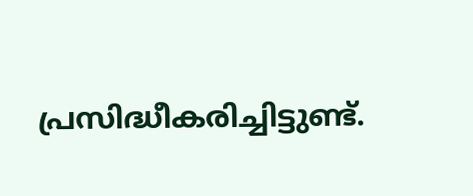പ്രസിദ്ധീകരിച്ചിട്ടുണ്ട്.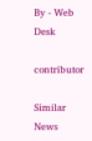By - Web Desk

contributor

Similar News